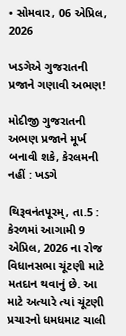• સોમવાર, 06 એપ્રિલ, 2026

ખડગેએ ગુજરાતની પ્રજાને ગણાવી અભણ!

મોદીજી ગુજરાતની અભણ પ્રજાને મૂર્ખ બનાવી શકે, કેરલમની નહીં : ખડગે

થિરૂવનંતપૂરમ્, તા.5 : કેરળમાં આગામી 9 એપ્રિલ, 2026 ના રોજ વિધાનસભા ચૂંટણી માટે મતદાન થવાનું છે. આ માટે અત્યારે ત્યાં ચૂંટણી પ્રચારનો ધમધમાટ ચાલી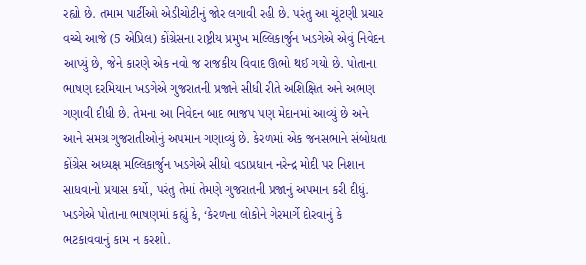રહ્યો છે. તમામ પાર્ટીઓ એડીચોટીનું જોર લગાવી રહી છે. પરંતુ આ ચૂંટણી પ્રચાર વચ્ચે આજે (5 એપ્રિલ) કોંગ્રેસના રાષ્ટ્રીય પ્રમુખ મલ્લિકાર્જુન ખડગેએ એવું નિવેદન આપ્યું છે, જેને કારણે એક નવો જ રાજકીય વિવાદ ઊભો થઈ ગયો છે. પોતાના ભાષણ દરમિયાન ખડગેએ ગુજરાતની પ્રજાને સીધી રીતે અશિક્ષિત અને અભણ ગણાવી દીધી છે. તેમના આ નિવેદન બાદ ભાજપ પણ મેદાનમાં આવ્યું છે અને આને સમગ્ર ગુજરાતીઓનું અપમાન ગણાવ્યું છે. કેરળમાં એક જનસભાને સંબોધતા કોંગ્રેસ અધ્યક્ષ મલ્લિકાર્જુન ખડગેએ સીધો વડાપ્રધાન નરેન્દ્ર મોદી પર નિશાન સાધવાનો પ્રયાસ કર્યો, પરંતુ તેમાં તેમણે ગુજરાતની પ્રજાનું અપમાન કરી દીધું. ખડગેએ પોતાના ભાષણમાં કહ્યું કે, ‘કેરળના લોકોને ગેરમાર્ગે દોરવાનું કે ભટકાવવાનું કામ ન કરશો.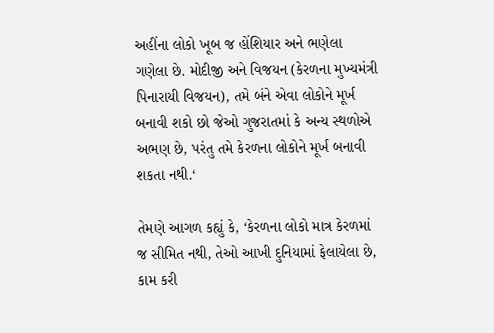અહીંના લોકો ખૂબ જ હોંશિયાર અને ભણેલા ગણેલા છે. મોદીજી અને વિજયન (કેરળના મુખ્યમંત્રી પિનારાયી વિજયન), તમે બંને એવા લોકોને મૂર્ખ બનાવી શકો છો જેઓ ગુજરાતમાં કે અન્ય સ્થળોએ અભણ છે, પરંતુ તમે કેરળના લોકોને મૂર્ખ બનાવી શકતા નથી.‘

તેમણે આગળ કહ્યું કે, ‘કેરળના લોકો માત્ર કેરળમાં જ સીમિત નથી, તેઓ આખી દુનિયામાં ફેલાયેલા છે, કામ કરી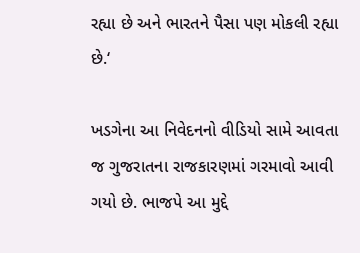રહ્યા છે અને ભારતને પૈસા પણ મોકલી રહ્યા છે.‘

ખડગેના આ નિવેદનનો વીડિયો સામે આવતા જ ગુજરાતના રાજકારણમાં ગરમાવો આવી ગયો છે. ભાજપે આ મુદ્દે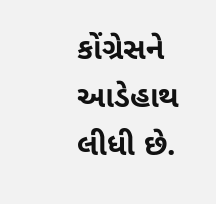કોંગ્રેસને આડેહાથ લીધી છે.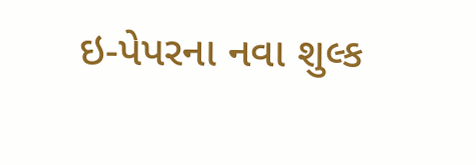ઇ-પેપરના નવા શુલ્ક